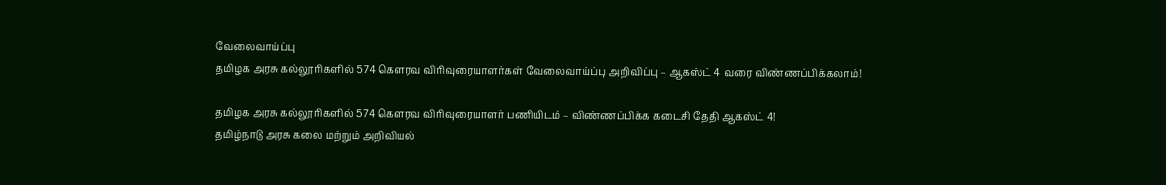வேலைவாய்ப்பு
தமிழக அரசு கல்லூரிகளில் 574 கெளரவ விரிவுரையாளர்கள் வேலைவாய்ப்பு அறிவிப்பு – ஆகஸ்ட் 4 வரை விண்ணப்பிக்கலாம்!

தமிழக அரசு கல்லூரிகளில் 574 கெளரவ விரிவுரையாளர் பணியிடம் – விண்ணப்பிக்க கடைசி தேதி ஆகஸ்ட் 4!
தமிழ்நாடு அரசு கலை மற்றும் அறிவியல்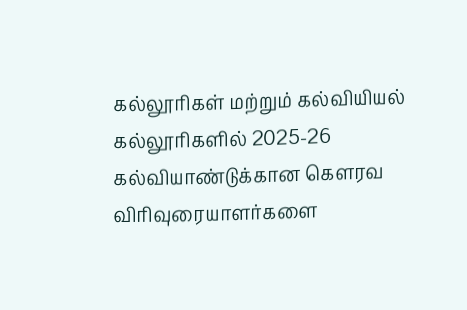கல்லூரிகள் மற்றும் கல்வியியல் கல்லூரிகளில் 2025-26 கல்வியாண்டுக்கான கெளரவ விரிவுரையாளர்களை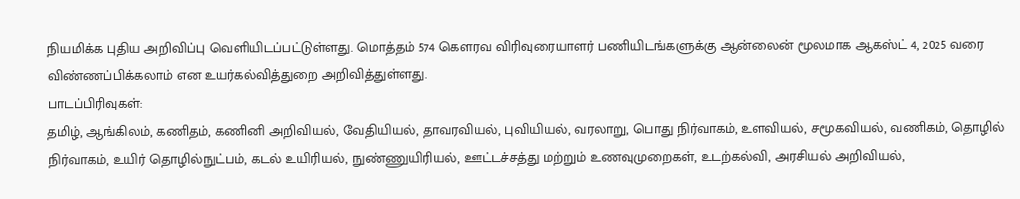நியமிக்க புதிய அறிவிப்பு வெளியிடப்பட்டுள்ளது. மொத்தம் 574 கெளரவ விரிவுரையாளர் பணியிடங்களுக்கு ஆன்லைன் மூலமாக ஆகஸ்ட் 4, 2025 வரை விண்ணப்பிக்கலாம் என உயர்கல்வித்துறை அறிவித்துள்ளது.
பாடப்பிரிவுகள்:
தமிழ், ஆங்கிலம், கணிதம், கணினி அறிவியல், வேதியியல், தாவரவியல், புவியியல், வரலாறு, பொது நிர்வாகம், உளவியல், சமூகவியல், வணிகம், தொழில் நிர்வாகம், உயிர் தொழில்நுட்பம், கடல் உயிரியல், நுண்ணுயிரியல், ஊட்டச்சத்து மற்றும் உணவுமுறைகள், உடற்கல்வி, அரசியல் அறிவியல்,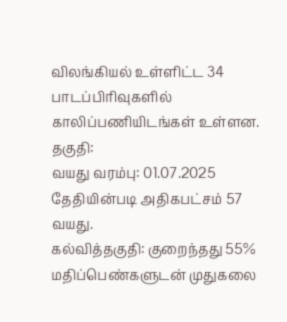விலங்கியல் உள்ளிட்ட 34 பாடப்பிரிவுகளில் காலிப்பணியிடங்கள் உள்ளன.
தகுதி:
வயது வரம்பு: 01.07.2025 தேதியின்படி அதிகபட்சம் 57 வயது.
கல்வித்தகுதி: குறைந்தது 55% மதிப்பெண்களுடன் முதுகலை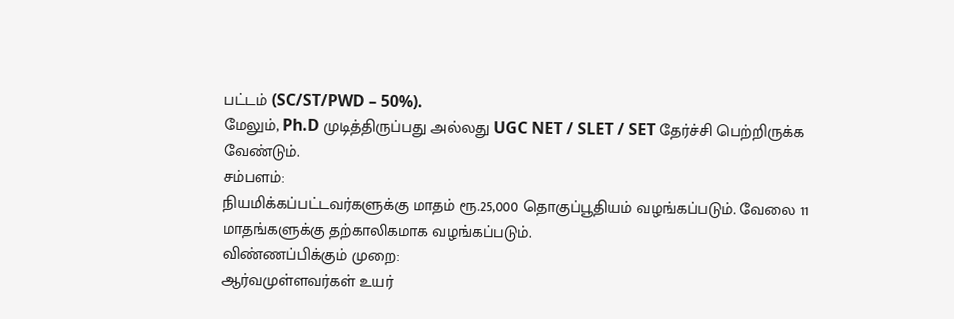பட்டம் (SC/ST/PWD – 50%).
மேலும், Ph.D முடித்திருப்பது அல்லது UGC NET / SLET / SET தேர்ச்சி பெற்றிருக்க வேண்டும்.
சம்பளம்:
நியமிக்கப்பட்டவர்களுக்கு மாதம் ரூ.25,000 தொகுப்பூதியம் வழங்கப்படும். வேலை 11 மாதங்களுக்கு தற்காலிகமாக வழங்கப்படும்.
விண்ணப்பிக்கும் முறை:
ஆர்வமுள்ளவர்கள் உயர்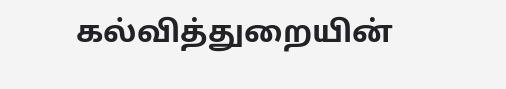கல்வித்துறையின்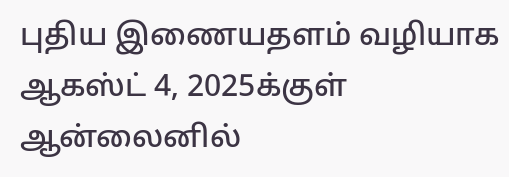புதிய இணையதளம் வழியாக ஆகஸ்ட் 4, 2025க்குள் ஆன்லைனில்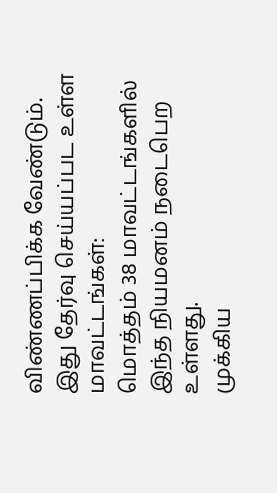விண்ணப்பிக்க வேண்டும்.
இது தேர்வு செய்யப்பட உள்ள மாவட்டங்கள்:
மொத்தம் 38 மாவட்டங்களில் இந்த நியமனம் நடைபெற உள்ளது.
முக்கிய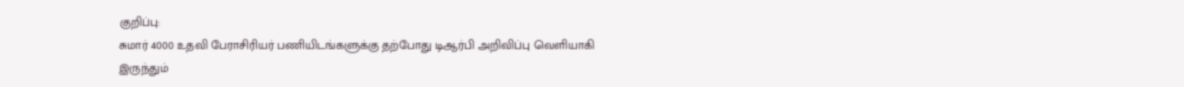குறிப்பு:
சுமார் 4000 உதவி பேராசிரியர் பணியிடங்களுக்கு தற்போது டிஆர்பி அறிவிப்பு வெளியாகி இருந்தும்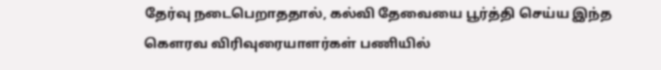தேர்வு நடைபெறாததால், கல்வி தேவையை பூர்த்தி செய்ய இந்த கெளரவ விரிவுரையாளர்கள் பணியில்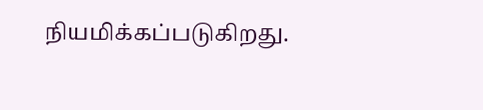நியமிக்கப்படுகிறது.